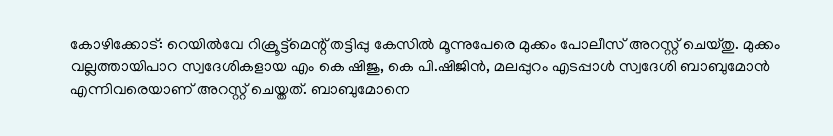കോഴിക്കോട്: റെയിൽവേ റിക്രൂട്ട്മെന്റ് തട്ടിപ്പു കേസിൽ മൂന്നുപേരെ മുക്കം പോലീസ് അറസ്റ്റ് ചെയ്തു. മുക്കം വല്ലത്തായിപാറ സ്വദേശികളായ എം കെ ഷിജു, കെ പി.ഷിജിൻ, മലപ്പുറം എടപ്പാൾ സ്വദേശി ബാബുമോൻ എന്നിവരെയാണ് അറസ്റ്റ് ചെയ്തത്. ബാബുമോനെ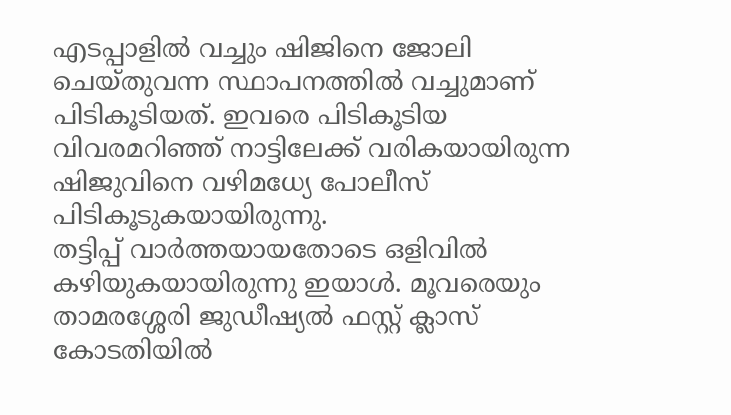എടപ്പാളിൽ വച്ചും ഷിജിനെ ജോലി ചെയ്തുവന്ന സ്ഥാപനത്തിൽ വച്ചുമാണ് പിടികൂടിയത്. ഇവരെ പിടികൂടിയ വിവരമറിഞ്ഞ് നാട്ടിലേക്ക് വരികയായിരുന്ന ഷിജുവിനെ വഴിമധ്യേ പോലീസ് പിടികൂടുകയായിരുന്നു.
തട്ടിപ്പ് വാർത്തയായതോടെ ഒളിവിൽ കഴിയുകയായിരുന്നു ഇയാൾ. മൂവരെയും താമരശ്ശേരി ജുഡീഷ്യൽ ഫസ്റ്റ് ക്ലാസ് കോടതിയിൽ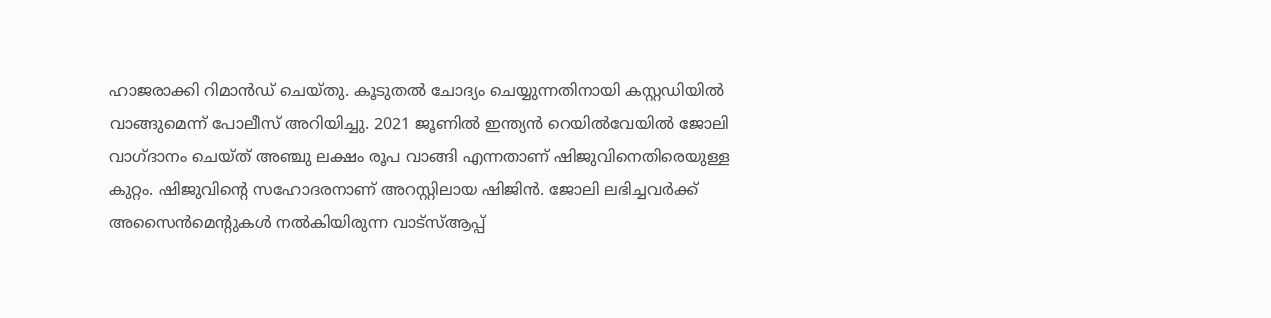ഹാജരാക്കി റിമാൻഡ് ചെയ്തു. കൂടുതൽ ചോദ്യം ചെയ്യുന്നതിനായി കസ്റ്റഡിയിൽ വാങ്ങുമെന്ന് പോലീസ് അറിയിച്ചു. 2021 ജൂണിൽ ഇന്ത്യൻ റെയിൽവേയിൽ ജോലി വാഗ്ദാനം ചെയ്ത് അഞ്ചു ലക്ഷം രൂപ വാങ്ങി എന്നതാണ് ഷിജുവിനെതിരെയുള്ള കുറ്റം. ഷിജുവിന്റെ സഹോദരനാണ് അറസ്റ്റിലായ ഷിജിൻ. ജോലി ലഭിച്ചവർക്ക് അസൈൻമെന്റുകൾ നൽകിയിരുന്ന വാട്സ്ആപ്പ്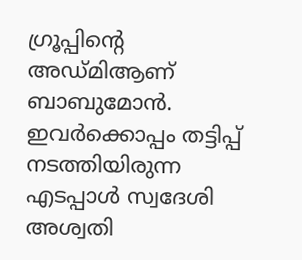ഗ്രൂപ്പിന്റെ അഡ്മിആണ് ബാബുമോൻ. ഇവർക്കൊപ്പം തട്ടിപ്പ് നടത്തിയിരുന്ന എടപ്പാൾ സ്വദേശി അശ്വതി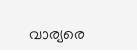വാര്യരെ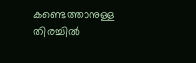കണ്ടെത്താനുള്ള തിരച്ചിൽ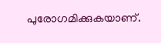പുരോഗമിക്കുകയാണ്.